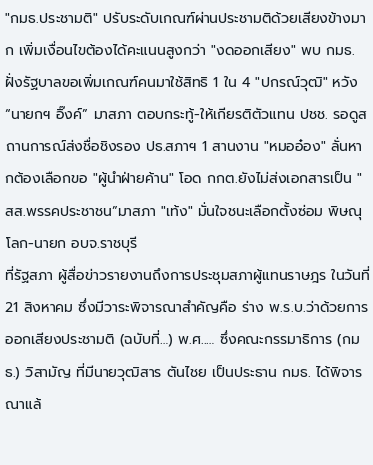"กมธ.ประชามติ" ปรับระดับเกณฑ์ผ่านประชามติด้วยเสียงข้างมาก เพิ่มเงื่อนไขต้องได้คะแนนสูงกว่า "งดออกเสียง" พบ กมธ.ฝั่งรัฐบาลขอเพิ่มเกณฑ์คนมาใช้สิทธิ 1 ใน 4 "ปกรณ์วุฒิ" หวัง “นายกฯ อิ๊งค์” มาสภา ตอบกระทู้-ให้เกียรติตัวแทน ปชช. รอดูสถานการณ์ส่งชื่อชิงรอง ปธ.สภาฯ 1 สานงาน "หมออ๋อง" ลั่นหากต้องเลือกขอ "ผู้นำฝ่ายค้าน" โอด กกต.ยังไม่ส่งเอกสารเป็น "สส.พรรคประชาชน”มาสภา "เท้ง" มั่นใจชนะเลือกตั้งซ่อม พิษณุโลก-นายก อบจ.ราชบุรี
ที่รัฐสภา ผู้สื่อข่าวรายงานถึงการประชุมสภาผู้แทนราษฎร ในวันที่ 21 สิงหาคม ซึ่งมีวาระพิจารณาสำคัญคือ ร่าง พ.ร.บ.ว่าด้วยการออกเสียงประชามติ (ฉบับที่…) พ.ศ..… ซึ่งคณะกรรมาธิการ (กมธ.) วิสามัญ ที่มีนายวุฒิสาร ตันไชย เป็นประธาน กมธ. ได้พิจารณาแล้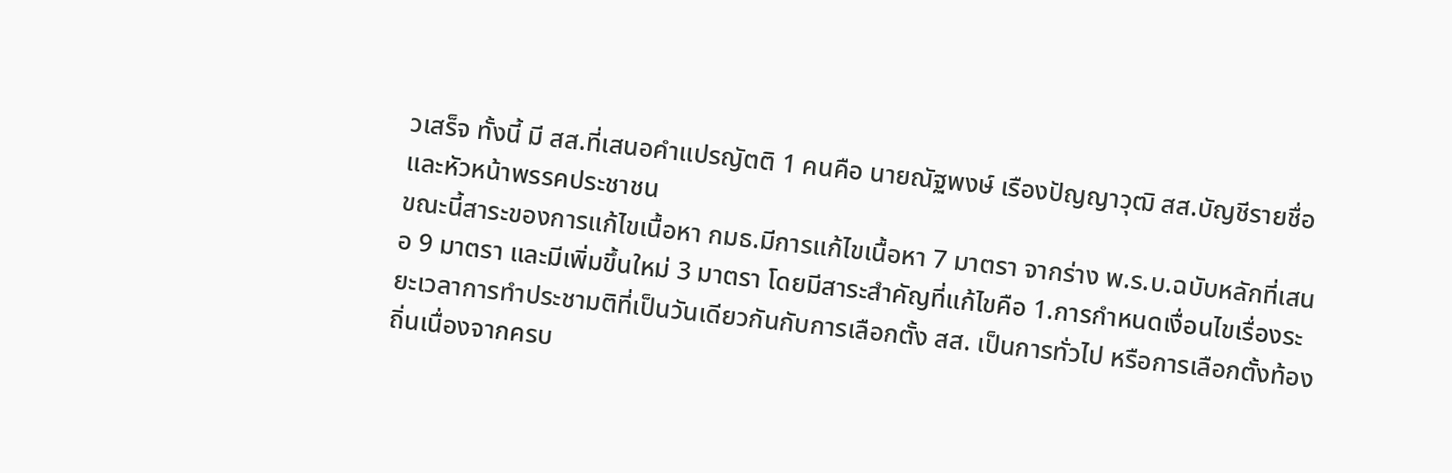วเสร็จ ทั้งนี้ มี สส.ที่เสนอคำแปรญัตติ 1 คนคือ นายณัฐพงษ์ เรืองปัญญาวุฒิ สส.บัญชีรายชื่อ และหัวหน้าพรรคประชาชน
ขณะนี้สาระของการแก้ไขเนื้อหา กมธ.มีการแก้ไขเนื้อหา 7 มาตรา จากร่าง พ.ร.บ.ฉบับหลักที่เสนอ 9 มาตรา และมีเพิ่มขึ้นใหม่ 3 มาตรา โดยมีสาระสำคัญที่แก้ไขคือ 1.การกำหนดเงื่อนไขเรื่องระยะเวลาการทำประชามติที่เป็นวันเดียวกันกับการเลือกตั้ง สส. เป็นการทั่วไป หรือการเลือกตั้งท้องถิ่นเนื่องจากครบ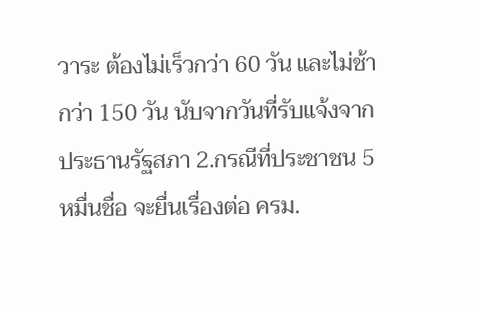วาระ ต้องไม่เร็วกว่า 60 วัน และไม่ช้ากว่า 150 วัน นับจากวันที่รับแจ้งจากประธานรัฐสภา 2.กรณีที่ประชาชน 5 หมื่นชื่อ จะยื่นเรื่องต่อ ครม.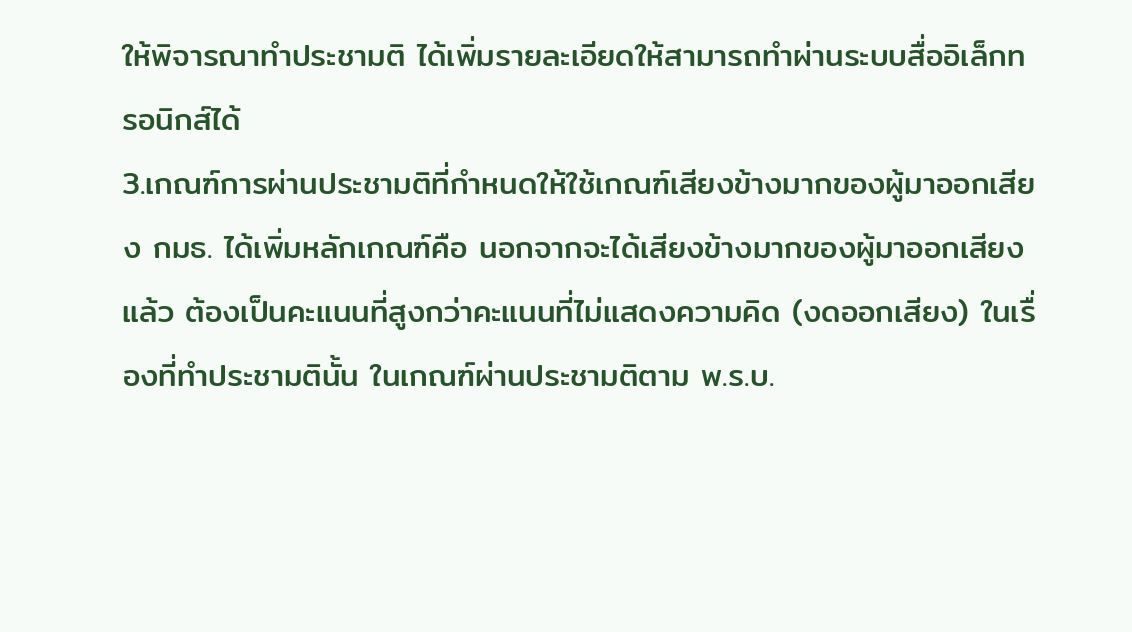ให้พิจารณาทำประชามติ ได้เพิ่มรายละเอียดให้สามารถทำผ่านระบบสื่ออิเล็กทรอนิกส์ได้
3.เกณฑ์การผ่านประชามติที่กำหนดให้ใช้เกณฑ์เสียงข้างมากของผู้มาออกเสียง กมธ. ได้เพิ่มหลักเกณฑ์คือ นอกจากจะได้เสียงข้างมากของผู้มาออกเสียงแล้ว ต้องเป็นคะแนนที่สูงกว่าคะแนนที่ไม่แสดงความคิด (งดออกเสียง) ในเรื่องที่ทำประชามตินั้น ในเกณฑ์ผ่านประชามติตาม พ.ร.บ.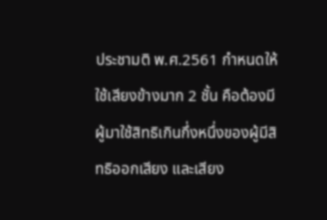ประชามติ พ.ศ.2561 กำหนดให้ใช้เสียงข้างมาก 2 ชั้น คือต้องมีผู้มาใช้สิทธิเกินกึ่งหนึ่งของผู้มีสิทธิออกเสียง และเสียง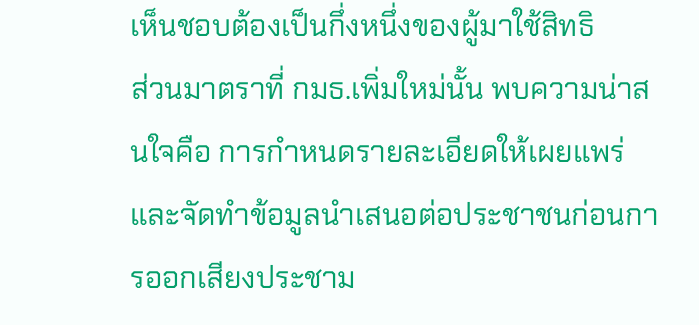เห็นชอบต้องเป็นกึ่งหนึ่งของผู้มาใช้สิทธิ
ส่วนมาตราที่ กมธ.เพิ่มใหม่นั้น พบความน่าสนใจคือ การกำหนดรายละเอียดให้เผยแพร่และจัดทำข้อมูลนำเสนอต่อประชาชนก่อนการออกเสียงประชาม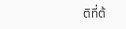ติที่ต้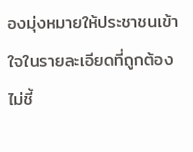องมุ่งหมายให้ประชาชนเข้าใจในรายละเอียดที่ถูกต้อง ไม่ชี้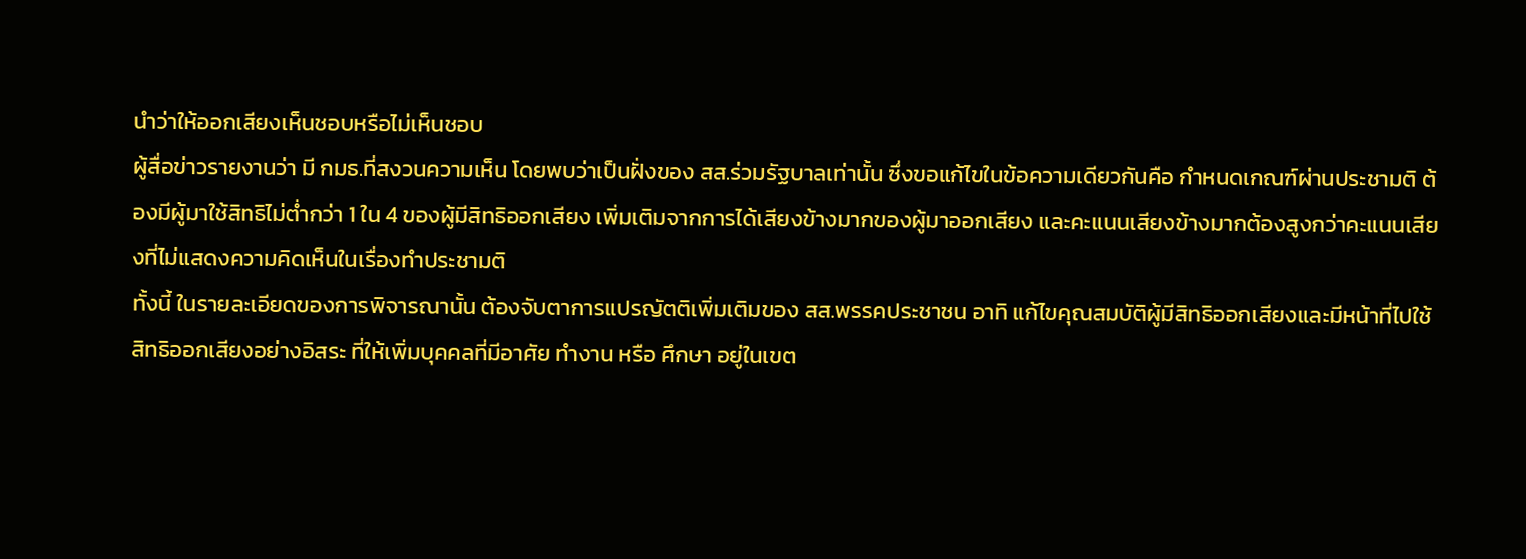นำว่าให้ออกเสียงเห็นชอบหรือไม่เห็นชอบ
ผู้สื่อข่าวรายงานว่า มี กมธ.ที่สงวนความเห็น โดยพบว่าเป็นฝั่งของ สส.ร่วมรัฐบาลเท่านั้น ซึ่งขอแก้ไขในข้อความเดียวกันคือ กำหนดเกณฑ์ผ่านประชามติ ต้องมีผู้มาใช้สิทธิไม่ต่ำกว่า 1 ใน 4 ของผู้มีสิทธิออกเสียง เพิ่มเติมจากการได้เสียงข้างมากของผู้มาออกเสียง และคะแนนเสียงข้างมากต้องสูงกว่าคะแนนเสียงที่ไม่แสดงความคิดเห็นในเรื่องทำประชามติ
ทั้งนี้ ในรายละเอียดของการพิจารณานั้น ต้องจับตาการแปรญัตติเพิ่มเติมของ สส.พรรคประชาชน อาทิ แก้ไขคุณสมบัติผู้มีสิทธิออกเสียงและมีหน้าที่ไปใช้สิทธิออกเสียงอย่างอิสระ ที่ให้เพิ่มบุคคลที่มีอาศัย ทำงาน หรือ ศึกษา อยู่ในเขต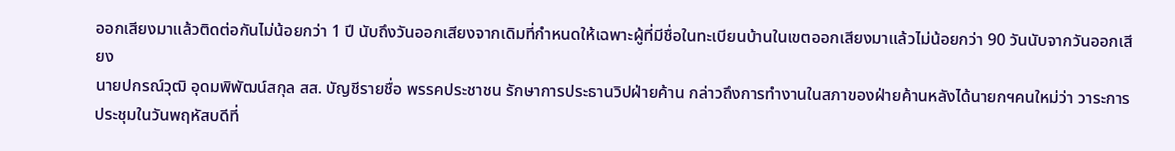ออกเสียงมาแล้วติดต่อกันไม่น้อยกว่า 1 ปี นับถึงวันออกเสียงจากเดิมที่กำหนดให้เฉพาะผู้ที่มีชื่อในทะเบียนบ้านในเขตออกเสียงมาแล้วไม่น้อยกว่า 90 วันนับจากวันออกเสียง
นายปกรณ์วุฒิ อุดมพิพัฒน์สกุล สส. บัญชีรายชื่อ พรรคประชาชน รักษาการประธานวิปฝ่ายค้าน กล่าวถึงการทำงานในสภาของฝ่ายค้านหลังได้นายกฯคนใหม่ว่า วาระการประชุมในวันพฤหัสบดีที่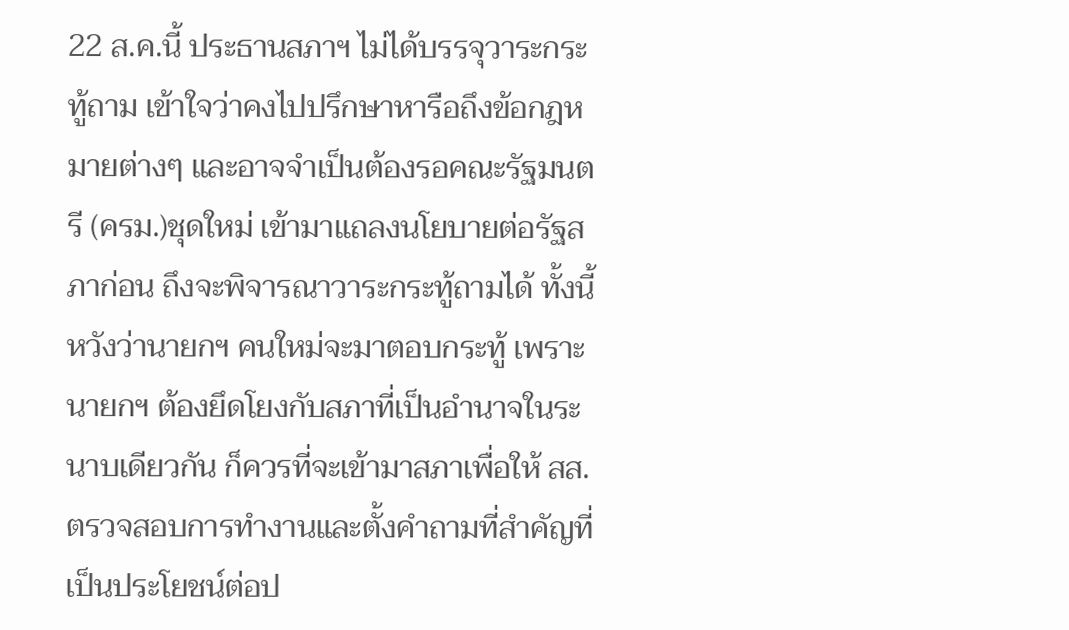22 ส.ค.นี้ ประธานสภาฯ ไม่ได้บรรจุวาระกระทู้ถาม เข้าใจว่าคงไปปรึกษาหารือถึงข้อกฎหมายต่างๆ และอาจจำเป็นต้องรอคณะรัฐมนตรี (ครม.)ชุดใหม่ เข้ามาแถลงนโยบายต่อรัฐสภาก่อน ถึงจะพิจารณาวาระกระทู้ถามได้ ทั้งนี้ หวังว่านายกฯ คนใหม่จะมาตอบกระทู้ เพราะนายกฯ ต้องยึดโยงกับสภาที่เป็นอำนาจในระนาบเดียวกัน ก็ควรที่จะเข้ามาสภาเพื่อให้ สส.ตรวจสอบการทำงานและตั้งคำถามที่สำคัญที่เป็นประโยชน์ต่อป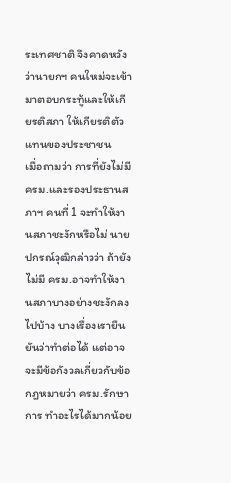ระเทศชาติ จึงคาดหวังว่านายกฯ คนใหม่จะเข้ามาตอบกระทู้และให้เกียรติสภา ให้เกียรติตัวแทนของประชาชน
เมื่อถามว่า การที่ยังไม่มี ครม.และรองประธานสภาฯ คนที่ 1 จะทำให้งานสภาชะงักหรือไม่ นายปกรณ์วุฒิกล่าวว่า ถ้ายังไม่มี ครม.อาจทำให้งานสภาบางอย่างชะงักลงไปบ้าง บางเรื่องเรายืนยันว่าทำต่อได้ แต่อาจจะมีข้อกังวลเกี่ยวกับข้อกฎหมายว่า ครม.รักษาการ ทำอะไรได้มากน้อย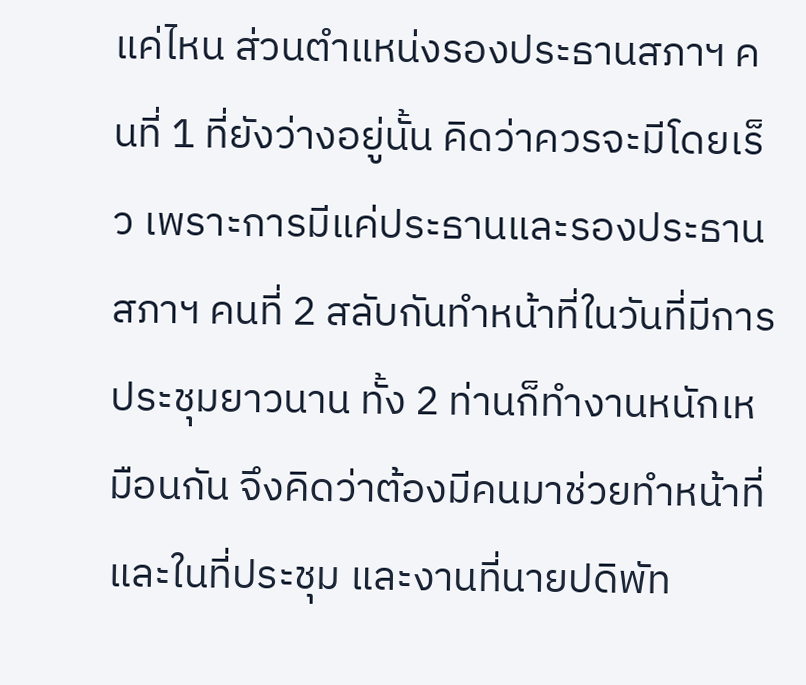แค่ไหน ส่วนตำแหน่งรองประธานสภาฯ คนที่ 1 ที่ยังว่างอยู่นั้น คิดว่าควรจะมีโดยเร็ว เพราะการมีแค่ประธานและรองประธานสภาฯ คนที่ 2 สลับกันทำหน้าที่ในวันที่มีการประชุมยาวนาน ทั้ง 2 ท่านก็ทำงานหนักเหมือนกัน จึงคิดว่าต้องมีคนมาช่วยทำหน้าที่และในที่ประชุม และงานที่นายปดิพัท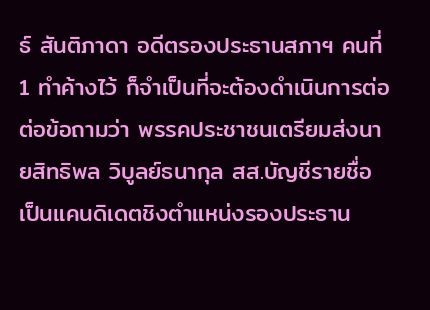ธ์ สันติภาดา อดีตรองประธานสภาฯ คนที่ 1 ทำค้างไว้ ก็จำเป็นที่จะต้องดำเนินการต่อ
ต่อข้อถามว่า พรรคประชาชนเตรียมส่งนายสิทธิพล วิบูลย์ธนากุล สส.บัญชีรายชื่อ เป็นแคนดิเดตชิงตำแหน่งรองประธาน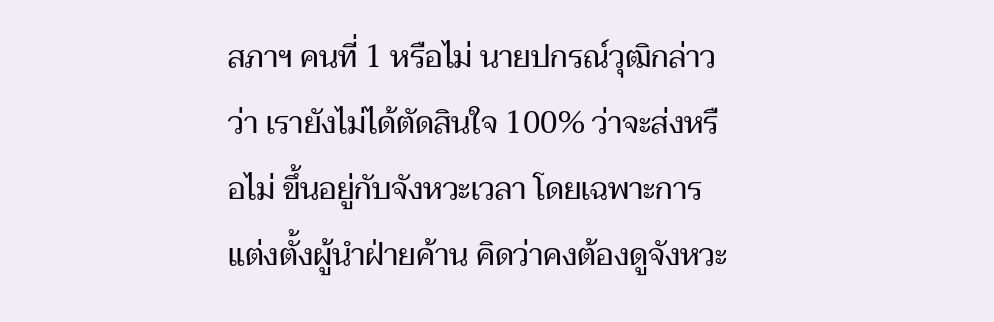สภาฯ คนที่ 1 หรือไม่ นายปกรณ์วุฒิกล่าวว่า เรายังไม่ได้ตัดสินใจ 100% ว่าจะส่งหรือไม่ ขึ้นอยู่กับจังหวะเวลา โดยเฉพาะการแต่งตั้งผู้นำฝ่ายค้าน คิดว่าคงต้องดูจังหวะ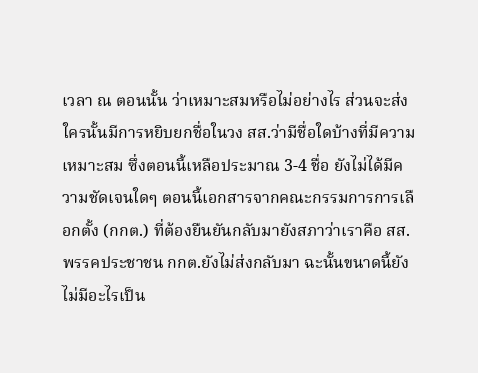เวลา ณ ตอนนั้น ว่าเหมาะสมหรือไม่อย่างไร ส่วนจะส่งใครนั้นมีการหยิบยกชื่อในวง สส.ว่ามีชื่อใดบ้างที่มีความเหมาะสม ซึ่งตอนนี้เหลือประมาณ 3-4 ชื่อ ยังไม่ได้มีความชัดเจนใดๆ ตอนนี้เอกสารจากคณะกรรมการการเลือกตั้ง (กกต.) ที่ต้องยืนยันกลับมายังสภาว่าเราคือ สส.พรรคประชาชน กกต.ยังไม่ส่งกลับมา ฉะนั้นขนาดนี้ยังไม่มีอะไรเป็น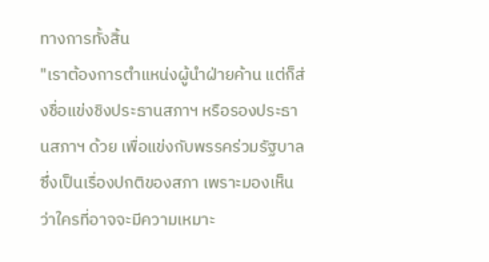ทางการทั้งสิ้น
"เราต้องการตำแหน่งผู้นำฝ่ายค้าน แต่ก็ส่งชื่อแข่งชิงประธานสภาฯ หรือรองประธานสภาฯ ด้วย เพื่อแข่งกับพรรคร่วมรัฐบาล ซึ่งเป็นเรื่องปกติของสภา เพราะมองเห็นว่าใครที่อาจจะมีความเหมาะ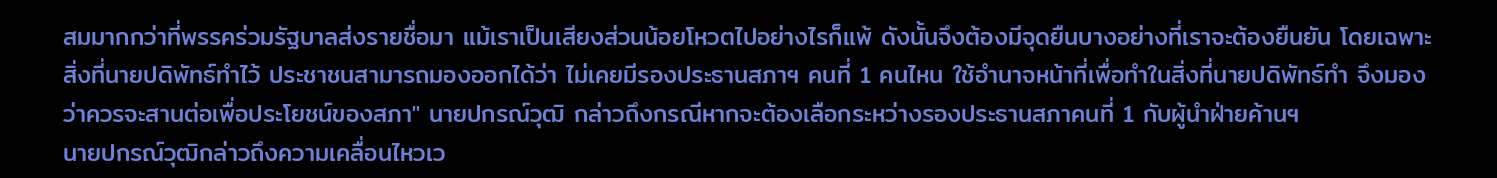สมมากกว่าที่พรรคร่วมรัฐบาลส่งรายชื่อมา แม้เราเป็นเสียงส่วนน้อยโหวตไปอย่างไรก็แพ้ ดังนั้นจึงต้องมีจุดยืนบางอย่างที่เราจะต้องยืนยัน โดยเฉพาะสิ่งที่นายปดิพัทธ์ทำไว้ ประชาชนสามารถมองออกได้ว่า ไม่เคยมีรองประธานสภาฯ คนที่ 1 คนไหน ใช้อำนาจหน้าที่เพื่อทำในสิ่งที่นายปดิพัทธ์ทำ จึงมองว่าควรจะสานต่อเพื่อประโยชน์ของสภา" นายปกรณ์วุฒิ กล่าวถึงกรณีหากจะต้องเลือกระหว่างรองประธานสภาคนที่ 1 กับผู้นำฝ่ายค้านฯ
นายปกรณ์วุฒิกล่าวถึงความเคลื่อนไหวเว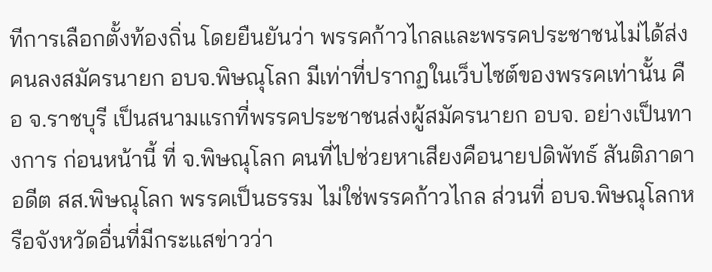ทีการเลือกตั้งท้องถิ่น โดยยืนยันว่า พรรคก้าวไกลและพรรคประชาชนไม่ได้ส่งคนลงสมัครนายก อบจ.พิษณุโลก มีเท่าที่ปรากฏในเว็บไซต์ของพรรคเท่านั้น คือ จ.ราชบุรี เป็นสนามแรกที่พรรคประชาชนส่งผู้สมัครนายก อบจ. อย่างเป็นทางการ ก่อนหน้านี้ ที่ จ.พิษณุโลก คนที่ไปช่วยหาเสียงคือนายปดิพัทธ์ สันติภาดา อดีต สส.พิษณุโลก พรรคเป็นธรรม ไม่ใช่พรรคก้าวไกล ส่วนที่ อบจ.พิษณุโลกหรือจังหวัดอื่นที่มีกระแสข่าวว่า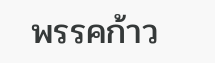พรรคก้าว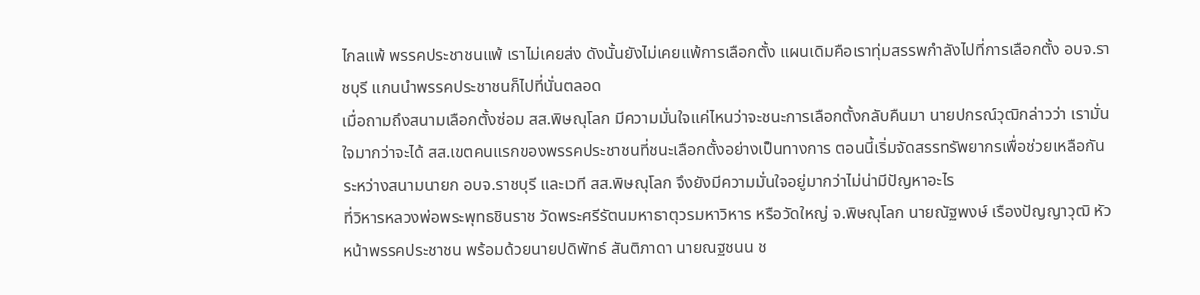ไกลแพ้ พรรคประชาชนแพ้ เราไม่เคยส่ง ดังนั้นยังไม่เคยแพ้การเลือกตั้ง แผนเดิมคือเราทุ่มสรรพกำลังไปที่การเลือกตั้ง อบจ.ราชบุรี แกนนำพรรคประชาชนก็ไปที่นั่นตลอด
เมื่อถามถึงสนามเลือกตั้งซ่อม สส.พิษณุโลก มีความมั่นใจแค่ไหนว่าจะชนะการเลือกตั้งกลับคืนมา นายปกรณ์วุฒิกล่าวว่า เรามั่นใจมากว่าจะได้ สส.เขตคนแรกของพรรคประชาชนที่ชนะเลือกตั้งอย่างเป็นทางการ ตอนนี้เริ่มจัดสรรทรัพยากรเพื่อช่วยเหลือกันระหว่างสนามนายก อบจ.ราชบุรี และเวที สส.พิษณุโลก จึงยังมีความมั่นใจอยู่มากว่าไม่น่ามีปัญหาอะไร
ที่วิหารหลวงพ่อพระพุทธชินราช วัดพระศรีรัตนมหาธาตุวรมหาวิหาร หรือวัดใหญ่ จ.พิษณุโลก นายณัฐพงษ์ เรืองปัญญาวุฒิ หัวหน้าพรรคประชาชน พร้อมด้วยนายปดิพัทธ์ สันติภาดา นายณฐชนน ช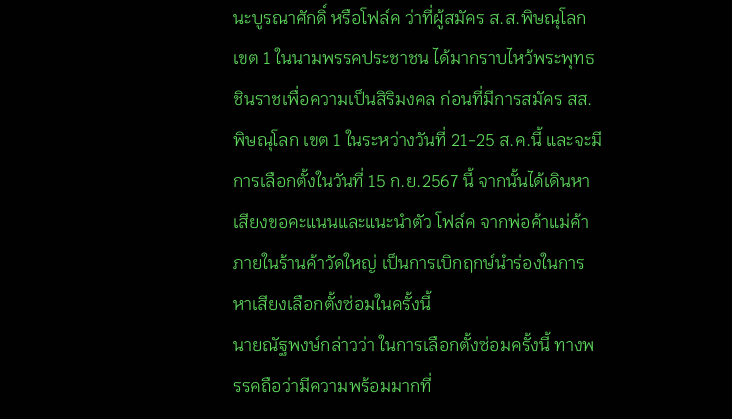นะบูรณาศักดิ์ หรือโฟล์ค ว่าที่ผู้สมัคร ส.ส.พิษณุโลก เขต 1 ในนามพรรคประชาชน ได้มากราบไหว้พระพุทธชินราชเพื่อความเป็นสิริมงคล ก่อนที่มีการสมัคร สส.พิษณุโลก เขต 1 ในระหว่างวันที่ 21-25 ส.ค.นี้ และจะมีการเลือกตั้งในวันที่ 15 ก.ย.2567 นี้ จากนั้นได้เดินหาเสียงขอคะแนนและแนะนำตัว โฟล์ค จากพ่อค้าแม่ค้าภายในร้านค้าวัดใหญ่ เป็นการเบิกฤกษ์นำร่องในการหาเสียงเลือกตั้งซ่อมในครั้งนี้
นายณัฐพงษ์กล่าวว่า ในการเลือกตั้งซ่อมครั้งนี้ ทางพรรคถือว่ามีความพร้อมมากที่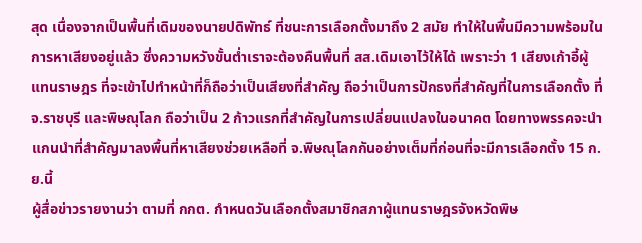สุด เนื่องจากเป็นพื้นที่เดิมของนายปดิพัทธ์ ที่ชนะการเลือกตั้งมาถึง 2 สมัย ทำให้ในพื้นมีความพร้อมในการหาเสียงอยู่แล้ว ซึ่งความหวังขั้นต่ำเราจะต้องคืนพื้นที่ สส.เดิมเอาไว้ให้ได้ เพราะว่า 1 เสียงเก้าอี้ผู้แทนราษฎร ที่จะเข้าไปทำหน้าที่ก็ถือว่าเป็นเสียงที่สำคัญ ถือว่าเป็นการปักธงที่สำคัญที่ในการเลือกตั้ง ที่ จ.ราชบุรี และพิษณุโลก ถือว่าเป็น 2 ก้าวแรกที่สำคัญในการเปลี่ยนแปลงในอนาคต โดยทางพรรคจะนำแกนนำที่สำคัญมาลงพื้นที่หาเสียงช่วยเหลือที่ จ.พิษณุโลกกันอย่างเต็มที่ก่อนที่จะมีการเลือกตั้ง 15 ก.ย.นี้
ผู้สื่อข่าวรายงานว่า ตามที่ กกต. กำหนดวันเลือกตั้งสมาชิกสภาผู้แทนราษฎรจังหวัดพิษ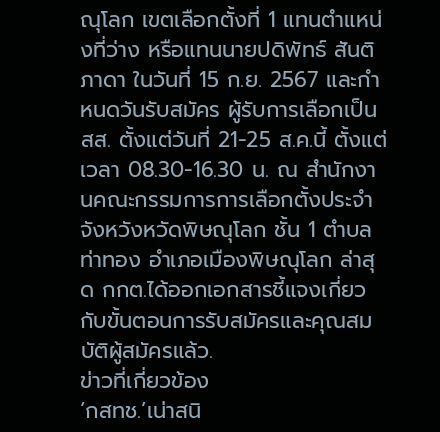ณุโลก เขตเลือกตั้งที่ 1 แทนตำแหน่งที่ว่าง หรือแทนนายปดิพัทธ์ สันติภาดา ในวันที่ 15 ก.ย. 2567 และกำหนดวันรับสมัคร ผู้รับการเลือกเป็น สส. ตั้งแต่วันที่ 21-25 ส.ค.นี้ ตั้งแต่เวลา 08.30-16.30 น. ณ สำนักงานคณะกรรมการการเลือกตั้งประจำจังหวังหวัดพิษณุโลก ชั้น 1 ตำบลท่าทอง อำเภอเมืองพิษณุโลก ล่าสุด กกต.ได้ออกเอกสารชี้แจงเกี่ยวกับขั้นตอนการรับสมัครและคุณสมบัติผู้สมัครแล้ว.
ข่าวที่เกี่ยวข้อง
‘กสทช.’เน่าสนิ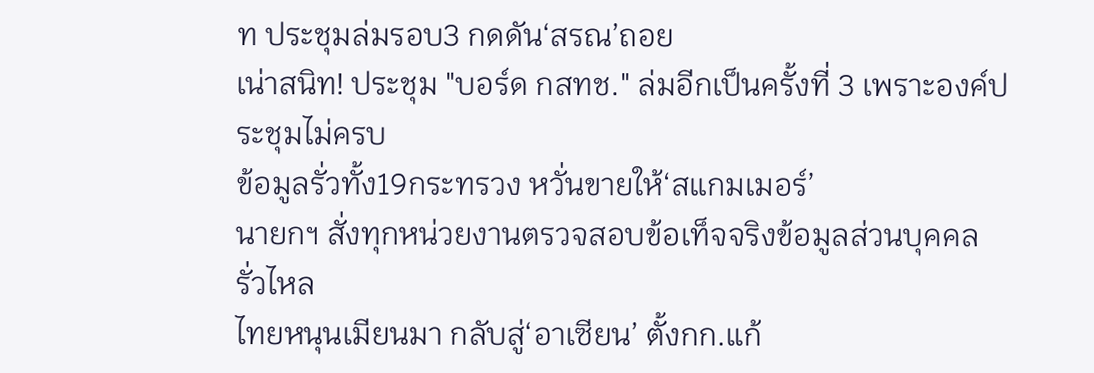ท ประชุมล่มรอบ3 กดดัน‘สรณ’ถอย
เน่าสนิท! ประชุม "บอร์ด กสทช." ล่มอีกเป็นครั้งที่ 3 เพราะองค์ประชุมไม่ครบ
ข้อมูลรั่วทั้ง19กระทรวง หวั่นขายให้‘สแกมเมอร์’
นายกฯ สั่งทุกหน่วยงานตรวจสอบข้อเท็จจริงข้อมูลส่วนบุคคลรั่วไหล
ไทยหนุนเมียนมา กลับสู่‘อาเซียน’ ตั้งกก.แก้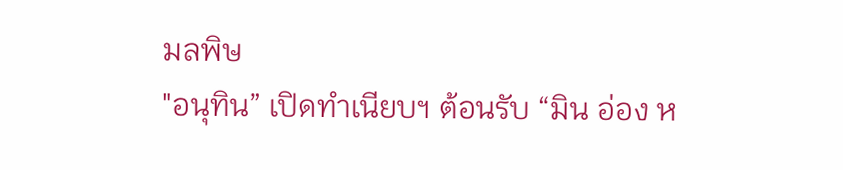มลพิษ
"อนุทิน” เปิดทำเนียบฯ ต้อนรับ “มิน อ่อง ห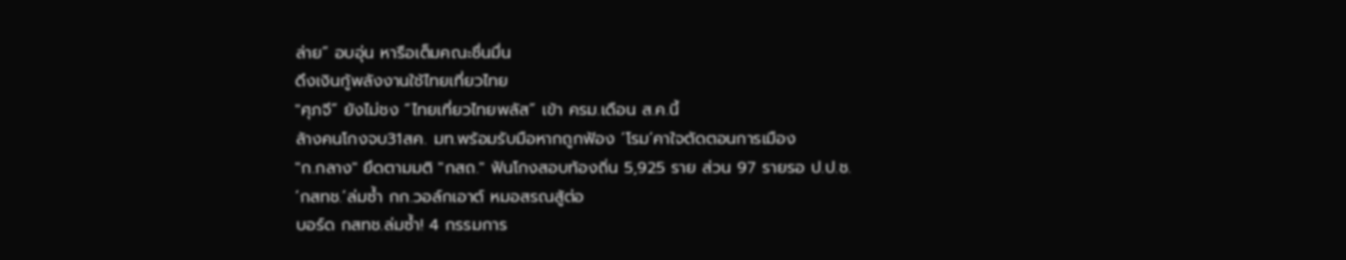ล่าย” อบอุ่น หารือเต็มคณะชื่นมื่น
ดึงเงินกู้พลังงานใช้ไทยเที่ยวไทย
"ศุภจี” ยังไม่ชง “ไทยเที่ยวไทยพลัส” เข้า ครม.เดือน ส.ค.นี้
ล้างคนโกงจบ31สค. มท.พร้อมรับมือหากถูกฟ้อง ‘โรม’คาใจตัดตอนการเมือง
"ก.กลาง" ยึดตามมติ "กสถ." ฟันโกงสอบท้องถิ่น 5,925 ราย ส่วน 97 รายรอ ป.ป.ช.
‘กสทช.’ล่มซํ้า กก.วอล์กเอาต์ หมอสรณสู้ต่อ
บอร์ด กสทช.ล่มซ้ำ! 4 กรรมการ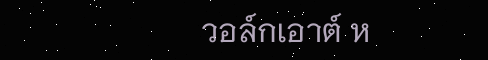วอล์กเอาต์ ห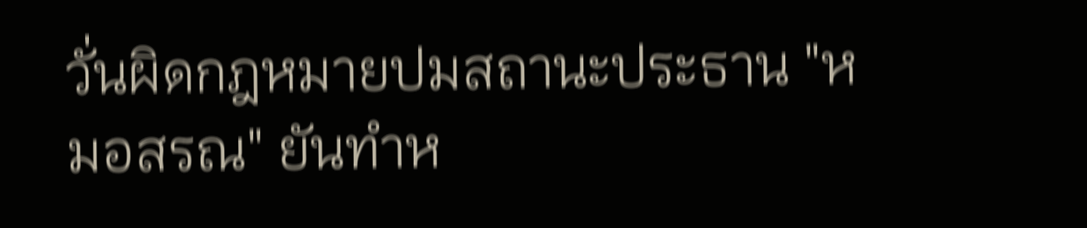วั่นผิดกฎหมายปมสถานะประธาน "หมอสรณ" ยันทำห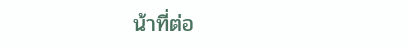น้าที่ต่อ